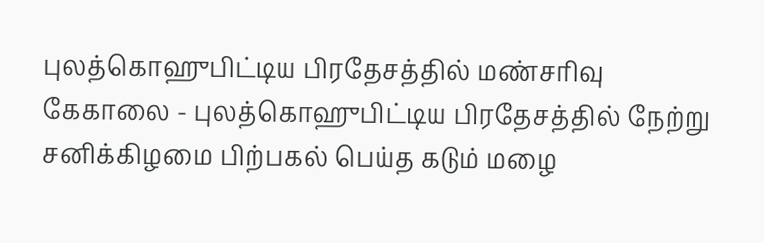புலத்கொஹுபிட்டிய பிரதேசத்தில் மண்சரிவு
கேகாலை - புலத்கொஹுபிட்டிய பிரதேசத்தில் நேற்று சனிக்கிழமை பிற்பகல் பெய்த கடும் மழை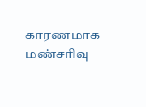காரணமாக மண்சரிவு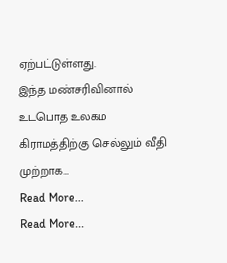ஏற்பட்டுள்ளது.
இந்த மண்சரிவினால் உடபொத உலகம கிராமத்திற்கு செல்லும் வீதி முற்றாக…
Read More...
Read More...